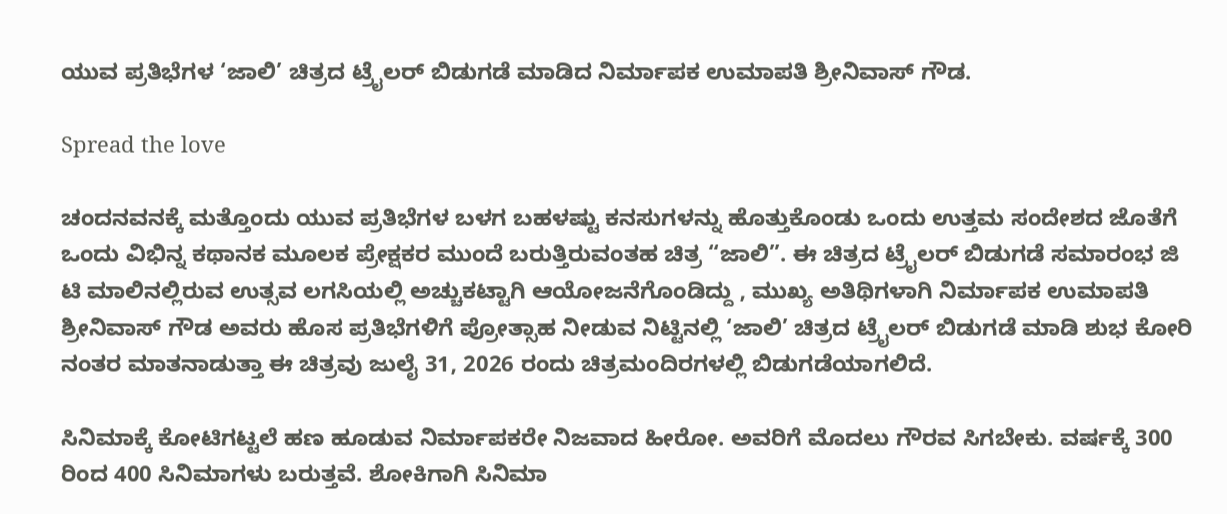ಯುವ ಪ್ರತಿಭೆಗಳ ‘ಜಾಲಿ’ ಚಿತ್ರದ ಟ್ರೈಲರ್ ಬಿಡುಗಡೆ ಮಾಡಿದ ನಿರ್ಮಾಪಕ ಉಮಾಪತಿ ಶ್ರೀನಿವಾಸ್ ಗೌಡ.

Spread the love

ಚಂದನವನಕ್ಕೆ ಮತ್ತೊಂದು ಯುವ ಪ್ರತಿಭೆಗಳ ಬಳಗ ಬಹಳಷ್ಟು ಕನಸುಗಳನ್ನು ಹೊತ್ತುಕೊಂಡು ಒಂದು ಉತ್ತಮ ಸಂದೇಶದ ಜೊತೆಗೆ ಒಂದು ವಿಭಿನ್ನ ಕಥಾನಕ ಮೂಲಕ ಪ್ರೇಕ್ಷಕರ ಮುಂದೆ ಬರುತ್ತಿರುವಂತಹ ಚಿತ್ರ “ಜಾಲಿ”. ಈ ಚಿತ್ರದ ಟ್ರೈಲರ್ ಬಿಡುಗಡೆ ಸಮಾರಂಭ ಜಿ ಟಿ ಮಾಲಿನಲ್ಲಿರುವ ಉತ್ಸವ ಲಗಸಿಯಲ್ಲಿ ಅಚ್ಚುಕಟ್ಟಾಗಿ ಆಯೋಜನೆಗೊಂಡಿದ್ದು , ಮುಖ್ಯ ಅತಿಥಿಗಳಾಗಿ ನಿರ್ಮಾಪಕ ಉಮಾಪತಿ ಶ್ರೀನಿವಾಸ್ ಗೌಡ ಅವರು ಹೊಸ ಪ್ರತಿಭೆಗಳಿಗೆ ಪ್ರೋತ್ಸಾಹ ನೀಡುವ ನಿಟ್ಟಿನಲ್ಲಿ ‘ಜಾಲಿ’ ಚಿತ್ರದ ಟ್ರೈಲರ್ ಬಿಡುಗಡೆ ಮಾಡಿ ಶುಭ ಕೋರಿ ನಂತರ ಮಾತನಾಡುತ್ತಾ ಈ ಚಿತ್ರವು ಜುಲೈ 31, 2026 ರಂದು ಚಿತ್ರಮಂದಿರಗಳಲ್ಲಿ ಬಿಡುಗಡೆಯಾಗಲಿದೆ.

ಸಿನಿಮಾಕ್ಕೆ ಕೋಟಿಗಟ್ಟಲೆ ಹಣ ಹೂಡುವ ನಿರ್ಮಾಪಕರೇ ನಿಜವಾದ ಹೀರೋ. ಅವರಿಗೆ ಮೊದಲು ಗೌರವ ಸಿಗಬೇಕು. ವರ್ಷಕ್ಕೆ 300 ರಿಂದ 400 ಸಿನಿಮಾಗಳು ಬರುತ್ತವೆ. ಶೋಕಿಗಾಗಿ ಸಿನಿಮಾ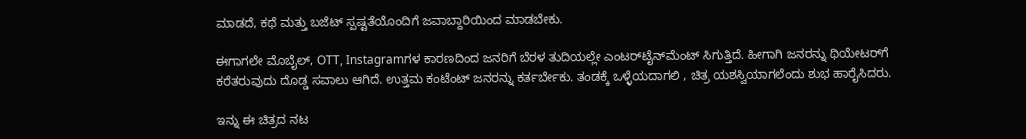ಮಾಡದೆ, ಕಥೆ ಮತ್ತು ಬಜೆಟ್ ಸ್ಪಷ್ಟತೆಯೊಂದಿಗೆ ಜವಾಬ್ದಾರಿಯಿಂದ ಮಾಡಬೇಕು.

ಈಗಾಗಲೇ ಮೊಬೈಲ್, OTT, Instagramಗಳ ಕಾರಣದಿಂದ ಜನರಿಗೆ ಬೆರಳ ತುದಿಯಲ್ಲೇ ಎಂಟರ್‌ಟೈನ್‌ಮೆಂಟ್ ಸಿಗುತ್ತಿದೆ. ಹೀಗಾಗಿ ಜನರನ್ನು ಥಿಯೇಟರ್‌ಗೆ ಕರೆತರುವುದು ದೊಡ್ಡ ಸವಾಲು ಆಗಿದೆ. ಉತ್ತಮ ಕಂಟೆಂಟ್ ಜನರನ್ನು ಕರ್ತರ್ಬೇಕು. ತಂಡಕ್ಕೆ ಒಳ್ಳೆಯದಾಗಲಿ , ಚಿತ್ರ ಯಶಸ್ವಿಯಾಗಲೆಂದು ಶುಭ ಹಾರೈಸಿದರು.

ಇನ್ನು ಈ ಚಿತ್ರದ ನಟ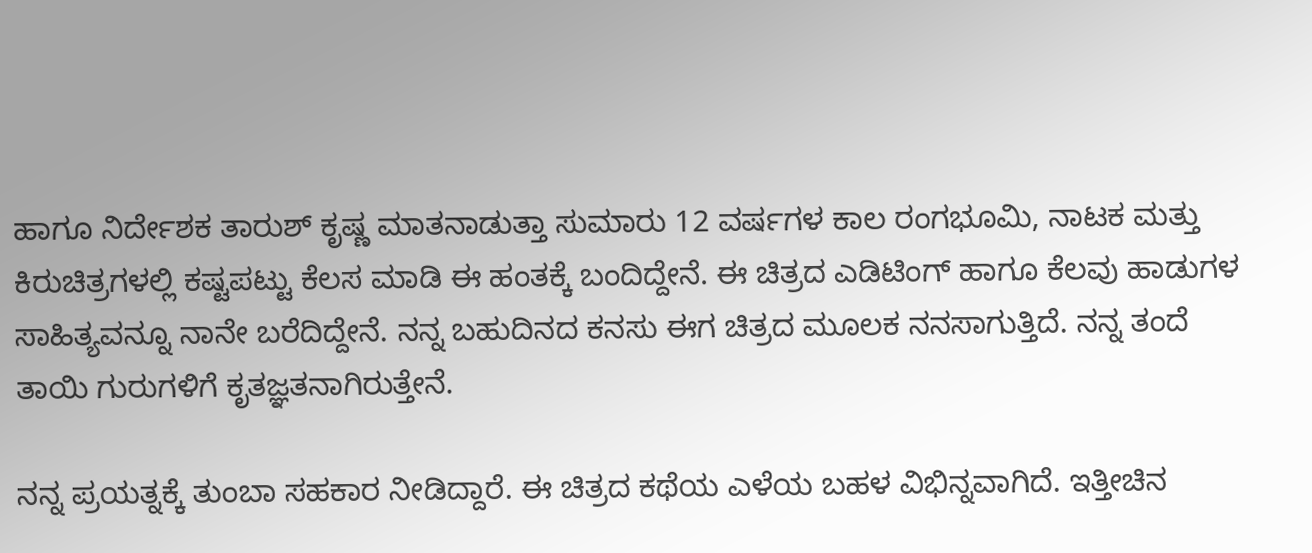ಹಾಗೂ ನಿರ್ದೇಶಕ ತಾರುಶ್ ಕೃಷ್ಣ ಮಾತನಾಡುತ್ತಾ ಸುಮಾರು 12 ವರ್ಷಗಳ ಕಾಲ ರಂಗಭೂಮಿ, ನಾಟಕ ಮತ್ತು ಕಿರುಚಿತ್ರಗಳಲ್ಲಿ ಕಷ್ಟಪಟ್ಟು ಕೆಲಸ ಮಾಡಿ ಈ ಹಂತಕ್ಕೆ ಬಂದಿದ್ದೇನೆ. ಈ ಚಿತ್ರದ ಎಡಿಟಿಂಗ್ ಹಾಗೂ ಕೆಲವು ಹಾಡುಗಳ ಸಾಹಿತ್ಯವನ್ನೂ ನಾನೇ ಬರೆದಿದ್ದೇನೆ. ನನ್ನ ಬಹುದಿನದ ಕನಸು ಈಗ ಚಿತ್ರದ ಮೂಲಕ ನನಸಾಗುತ್ತಿದೆ. ನನ್ನ ತಂದೆ ತಾಯಿ ಗುರುಗಳಿಗೆ ಕೃತಜ್ಞತನಾಗಿರುತ್ತೇನೆ.

ನನ್ನ ಪ್ರಯತ್ನಕ್ಕೆ ತುಂಬಾ ಸಹಕಾರ ನೀಡಿದ್ದಾರೆ. ಈ ಚಿತ್ರದ ಕಥೆಯ ಎಳೆಯ ಬಹಳ ವಿಭಿನ್ನವಾಗಿದೆ. ಇತ್ತೀಚಿನ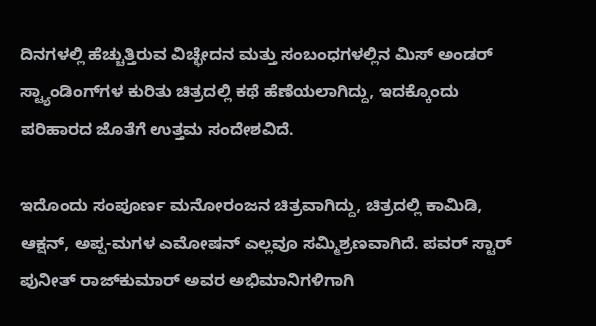ದಿನಗಳಲ್ಲಿ ಹೆಚ್ಚುತ್ತಿರುವ ವಿಚ್ಛೇದನ ಮತ್ತು ಸಂಬಂಧಗಳಲ್ಲಿನ ಮಿಸ್‌ ಅಂಡರ್‌ ಸ್ಟ್ಯಾಂಡಿಂಗ್‌ಗಳ ಕುರಿತು ಚಿತ್ರದಲ್ಲಿ ಕಥೆ ಹೆಣೆಯಲಾಗಿದ್ದು, ಇದಕ್ಕೊಂದು ಪರಿಹಾರದ ಜೊತೆಗೆ ಉತ್ತಮ ಸಂದೇಶವಿದೆ.

ಇದೊಂದು ಸಂಪೂರ್ಣ ಮನೋರಂಜನ ಚಿತ್ರವಾಗಿದ್ದು, ಚಿತ್ರದಲ್ಲಿ ಕಾಮಿಡಿ, ಆಕ್ಷನ್, ಅಪ್ಪ-ಮಗಳ ಎಮೋಷನ್ ಎಲ್ಲವೂ ಸಮ್ಮಿಶ್ರಣವಾಗಿದೆ. ಪವರ್ ಸ್ಟಾರ್ ಪುನೀತ್ ರಾಜ್‌ಕುಮಾರ್ ಅವರ ಅಭಿಮಾನಿಗಳಿಗಾಗಿ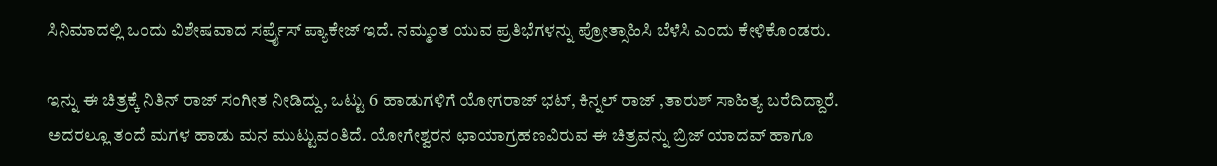ಸಿನಿಮಾದಲ್ಲಿ ಒಂದು ವಿಶೇಷವಾದ ಸರ್ಪ್ರೈಸ್ ಪ್ಯಾಕೇಜ್ ಇದೆ. ನಮ್ಮಂತ ಯುವ ಪ್ರತಿಭೆಗಳನ್ನು ಪ್ರೋತ್ಸಾಹಿಸಿ ಬೆಳೆಸಿ ಎಂದು ಕೇಳಿಕೊಂಡರು.

ಇನ್ನು ಈ ಚಿತ್ರಕ್ಕೆ ನಿತಿನ್ ರಾಜ್ ಸಂಗೀತ ನೀಡಿದ್ದು, ಒಟ್ಟು 6 ಹಾಡುಗಳಿಗೆ ಯೋಗರಾಜ್ ಭಟ್, ಕಿನ್ನಲ್ ರಾಜ್ ,ತಾರುಶ್ ಸಾಹಿತ್ಯ ಬರೆದಿದ್ದಾರೆ. ಅದರಲ್ಲೂ ತಂದೆ ಮಗಳ ಹಾಡು ಮನ ಮುಟ್ಟುವಂತಿದೆ. ಯೋಗೇಶ್ವರನ ಛಾಯಾಗ್ರಹಣವಿರುವ ಈ ಚಿತ್ರವನ್ನು ಬ್ರಿಜ್ ಯಾದವ್ ಹಾಗೂ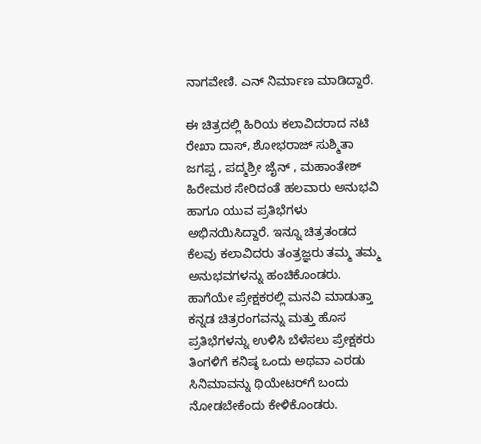ನಾಗವೇಣಿ. ಎನ್ ನಿರ್ಮಾಣ ಮಾಡಿದ್ದಾರೆ.

ಈ ಚಿತ್ರದಲ್ಲಿ ಹಿರಿಯ ಕಲಾವಿದರಾದ ನಟಿ ರೇಖಾ ದಾಸ್, ಶೋಭರಾಜ್ ಸುಶ್ಮಿತಾ ಜಗಪ್ಪ , ಪದ್ಮಶ್ರೀ ಜೈನ್ , ಮಹಾಂತೇಶ್ ಹಿರೇಮಠ ಸೇರಿದಂತೆ ಹಲವಾರು ಅನುಭವಿ ಹಾಗೂ ಯುವ ಪ್ರತಿಭೆಗಳು ಅಭಿನಯಿಸಿದ್ದಾರೆ. ಇನ್ನೂ ಚಿತ್ರತಂಡದ ಕೆಲವು ಕಲಾವಿದರು ತಂತ್ರಜ್ಞರು ತಮ್ಮ ತಮ್ಮ ಅನುಭವಗಳನ್ನು ಹಂಚಿಕೊಂಡರು. ಹಾಗೆಯೇ ಪ್ರೇಕ್ಷಕರಲ್ಲಿ ಮನವಿ ಮಾಡುತ್ತಾ ಕನ್ನಡ ಚಿತ್ರರಂಗವನ್ನು ಮತ್ತು ಹೊಸ ಪ್ರತಿಭೆಗಳನ್ನು ಉಳಿಸಿ ಬೆಳೆಸಲು ಪ್ರೇಕ್ಷಕರು ತಿಂಗಳಿಗೆ ಕನಿಷ್ಠ ಒಂದು ಅಥವಾ ಎರಡು ಸಿನಿಮಾವನ್ನು ಥಿಯೇಟರ್‌ಗೆ ಬಂದು ನೋಡಬೇಕೆಂದು ಕೇಳಿಕೊಂಡರು.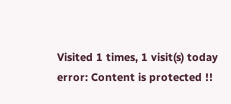Visited 1 times, 1 visit(s) today
error: Content is protected !!